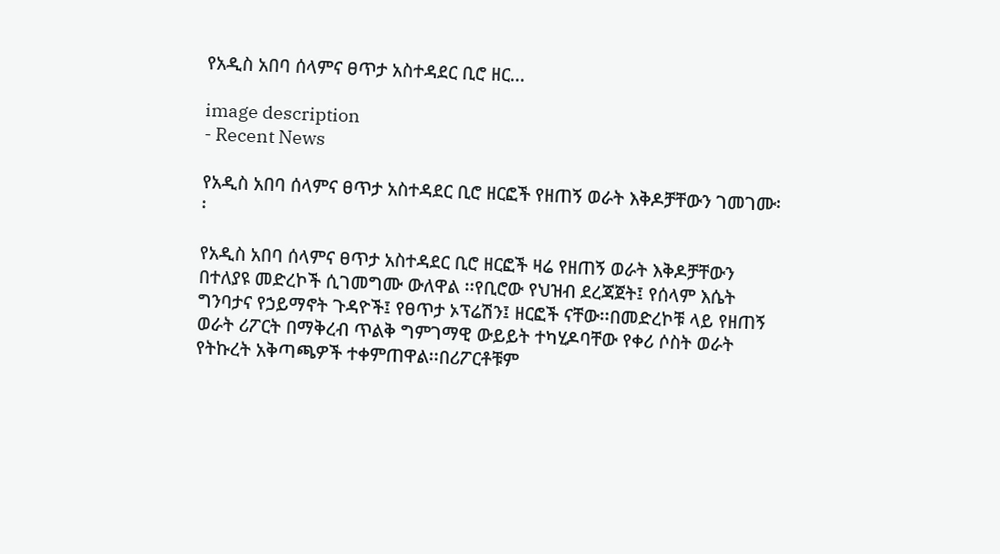የአዲስ አበባ ሰላምና ፀጥታ አስተዳደር ቢሮ ዘር...

image description
- Recent News

የአዲስ አበባ ሰላምና ፀጥታ አስተዳደር ቢሮ ዘርፎች የዘጠኝ ወራት እቅዶቻቸውን ገመገሙ፡፡

የአዲስ አበባ ሰላምና ፀጥታ አስተዳደር ቢሮ ዘርፎች ዛሬ የዘጠኝ ወራት እቅዶቻቸውን በተለያዩ መድረኮች ሲገመግሙ ውለዋል ፡፡የቢሮው የህዝብ ደረጃጀት፤ የሰላም እሴት ግንባታና የኃይማኖት ጉዳዮች፤ የፀጥታ ኦፕሬሽን፤ ዘርፎች ናቸው፡፡በመድረኮቹ ላይ የዘጠኝ ወራት ሪፖርት በማቅረብ ጥልቅ ግምገማዊ ውይይት ተካሂዶባቸው የቀሪ ሶስት ወራት የትኩረት አቅጣጫዎች ተቀምጠዋል፡፡በሪፖርቶቹም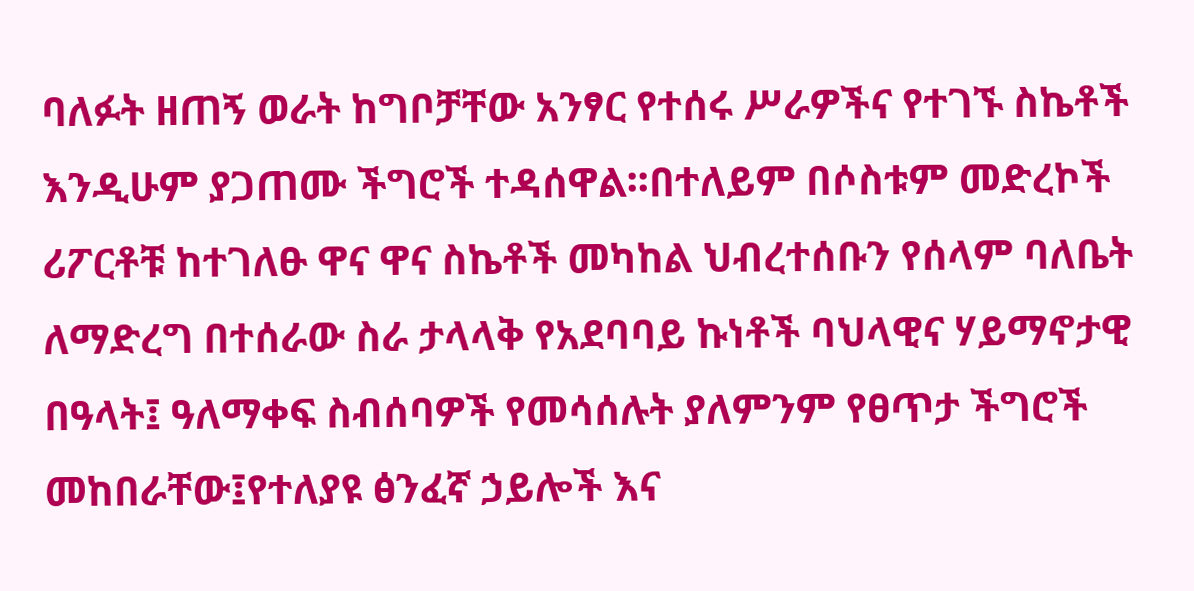ባለፉት ዘጠኝ ወራት ከግቦቻቸው አንፃር የተሰሩ ሥራዎችና የተገኙ ስኬቶች እንዲሁም ያጋጠሙ ችግሮች ተዳሰዋል፡፡በተለይም በሶስቱም መድረኮች ሪፖርቶቹ ከተገለፁ ዋና ዋና ስኬቶች መካከል ህብረተሰቡን የሰላም ባለቤት ለማድረግ በተሰራው ስራ ታላላቅ የአደባባይ ኩነቶች ባህላዊና ሃይማኖታዊ በዓላት፤ ዓለማቀፍ ስብሰባዎች የመሳሰሉት ያለምንም የፀጥታ ችግሮች መከበራቸው፤የተለያዩ ፅንፈኛ ኃይሎች እና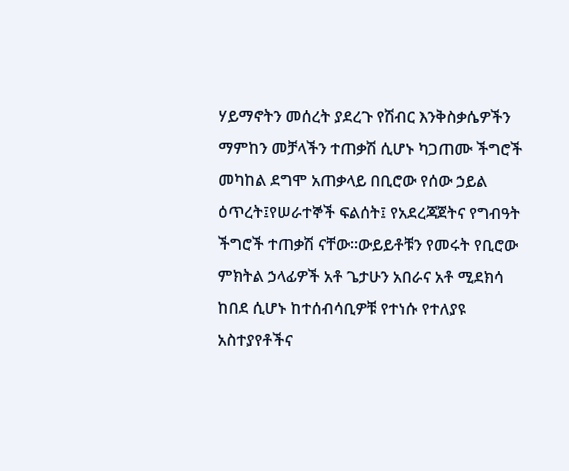ሃይማኖትን መሰረት ያደረጉ የሽብር እንቅስቃሴዎችን ማምከን መቻላችን ተጠቃሽ ሲሆኑ ካጋጠሙ ችግሮች መካከል ደግሞ አጠቃላይ በቢሮው የሰው ኃይል ዕጥረት፤የሠራተኞች ፍልሰት፤ የአደረጃጀትና የግብዓት ችግሮች ተጠቃሽ ናቸው፡፡ውይይቶቹን የመሩት የቢሮው ምክትል ኃላፊዎች አቶ ጌታሁን አበራና አቶ ሚደክሳ ከበደ ሲሆኑ ከተሰብሳቢዎቹ የተነሱ የተለያዩ አስተያየቶችና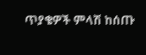ጥያቄዎች ምላሽ ከሰጡ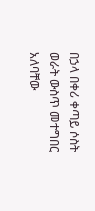በኃላ በቀሪ ቀጣይ ሶስት ወራት ውስጥ መተግበር አለባቸው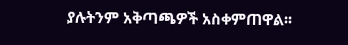ያሉትንም አቅጣጫዎች አስቀምጠዋል፡፡